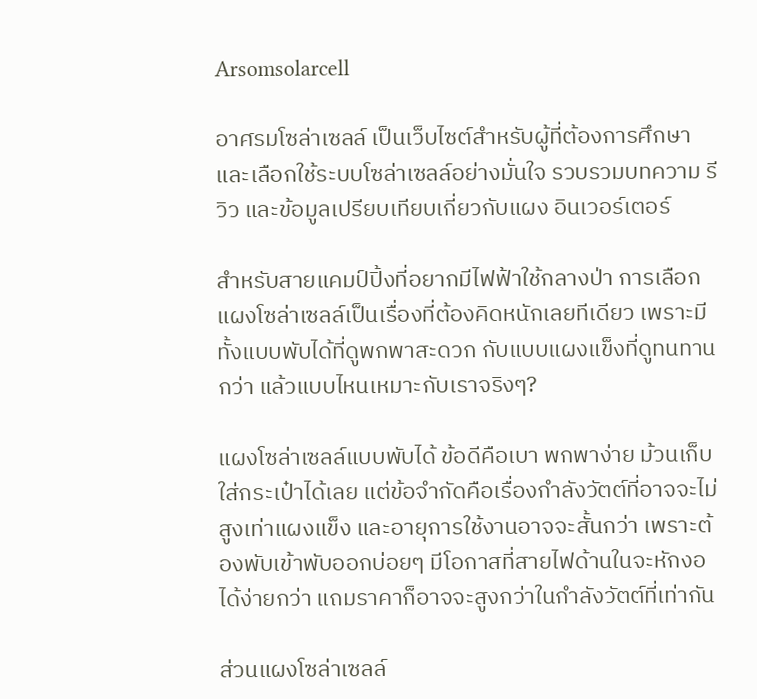Arsomsolarcell

อาศรมโซล่าเซลล์ เป็นเว็บไซต์สำหรับผู้ที่ต้องการศึกษาและเลือกใช้ระบบโซล่าเซลล์อย่างมั่นใจ รวบรวมบทความ รีวิว และข้อมูลเปรียบเทียบเกี่ยวกับแผง อินเวอร์เตอร์

สำหรับสายแคมป์ปิ้งที่อยากมีไฟฟ้าใช้กลางป่า การเลือกแผงโซล่าเซลล์เป็นเรื่องที่ต้องคิดหนักเลยทีเดียว เพราะมีทั้งแบบพับได้ที่ดูพกพาสะดวก กับแบบแผงแข็งที่ดูทนทานกว่า แล้วแบบไหนเหมาะกับเราจริงๆ?

แผงโซล่าเซลล์แบบพับได้ ข้อดีคือเบา พกพาง่าย ม้วนเก็บใส่กระเป๋าได้เลย แต่ข้อจำกัดคือเรื่องกำลังวัตต์ที่อาจจะไม่สูงเท่าแผงแข็ง และอายุการใช้งานอาจจะสั้นกว่า เพราะต้องพับเข้าพับออกบ่อยๆ มีโอกาสที่สายไฟด้านในจะหักงอได้ง่ายกว่า แถมราคาก็อาจจะสูงกว่าในกำลังวัตต์ที่เท่ากัน

ส่วนแผงโซล่าเซลล์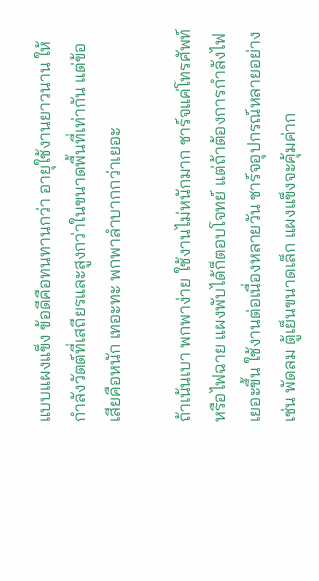แบบแผงแข็ง ข้อดีคือทนทานกว่า อายุใช้งานยาวนาน ให้กำลังวัตต์ที่เสถียรและสูงกว่าในขนาดพื้นที่เท่ากัน แต่ข้อเสียคือหนัก เทอะทะ พกพาลำบากกว่าเยอะ

ถ้าเน้นเบา พกพาง่าย ใช้งานไม่หนักมาก ชาร์จแค่โทรศัพท์หรือไฟฉาย แผงพับได้ก็ตอบโจทย์ แต่ถ้าต้องการกำลังไฟเยอะขึ้น ใช้งานต่อเนื่องหลายวัน ชาร์จอุปกรณ์หลายอย่าง เช่น พัดลม ตู้เย็นขนาดเล็ก แผงแข็งจะคุ้มค่าก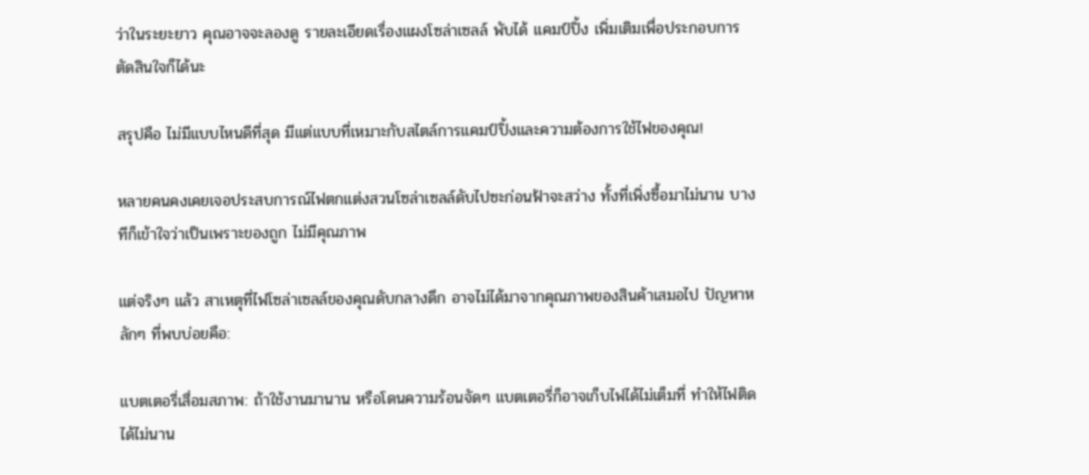ว่าในระยะยาว คุณอาจจะลองดู รายละเอียดเรื่องแผงโซล่าเซลล์ พับได้ แคมป์ปิ้ง เพิ่มเติมเพื่อประกอบการตัดสินใจก็ได้นะ

สรุปคือ ไม่มีแบบไหนดีที่สุด มีแต่แบบที่เหมาะกับสไตล์การแคมป์ปิ้งและความต้องการใช้ไฟของคุณ!

หลายคนคงเคยเจอประสบการณ์ไฟตกแต่งสวนโซล่าเซลล์ดับไปซะก่อนฟ้าจะสว่าง ทั้งที่เพิ่งซื้อมาไม่นาน บางทีก็เข้าใจว่าเป็นเพราะของถูก ไม่มีคุณภาพ

แต่จริงๆ แล้ว สาเหตุที่ไฟโซล่าเซลล์ของคุณดับกลางดึก อาจไม่ได้มาจากคุณภาพของสินค้าเสมอไป ปัญหาหลักๆ ที่พบบ่อยคือ:

แบตเตอรี่เสื่อมสภาพ: ถ้าใช้งานมานาน หรือโดนความร้อนจัดๆ แบตเตอรี่ก็อาจเก็บไฟได้ไม่เต็มที่ ทำให้ไฟติดได้ไม่นาน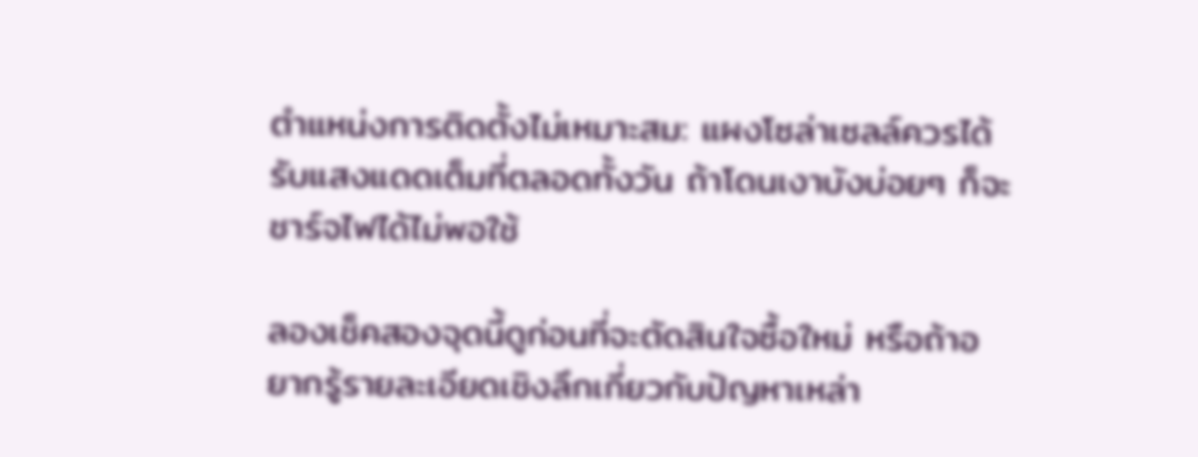ตำแหน่งการติดตั้งไม่เหมาะสม: แผงโซล่าเซลล์ควรได้รับแสงแดดเต็มที่ตลอดทั้งวัน ถ้าโดนเงาบังบ่อยๆ ก็จะชาร์จไฟได้ไม่พอใช้

ลองเช็คสองจุดนี้ดูก่อนที่จะตัดสินใจซื้อใหม่ หรือถ้าอยากรู้รายละเอียดเชิงลึกเกี่ยวกับปัญหาเหล่า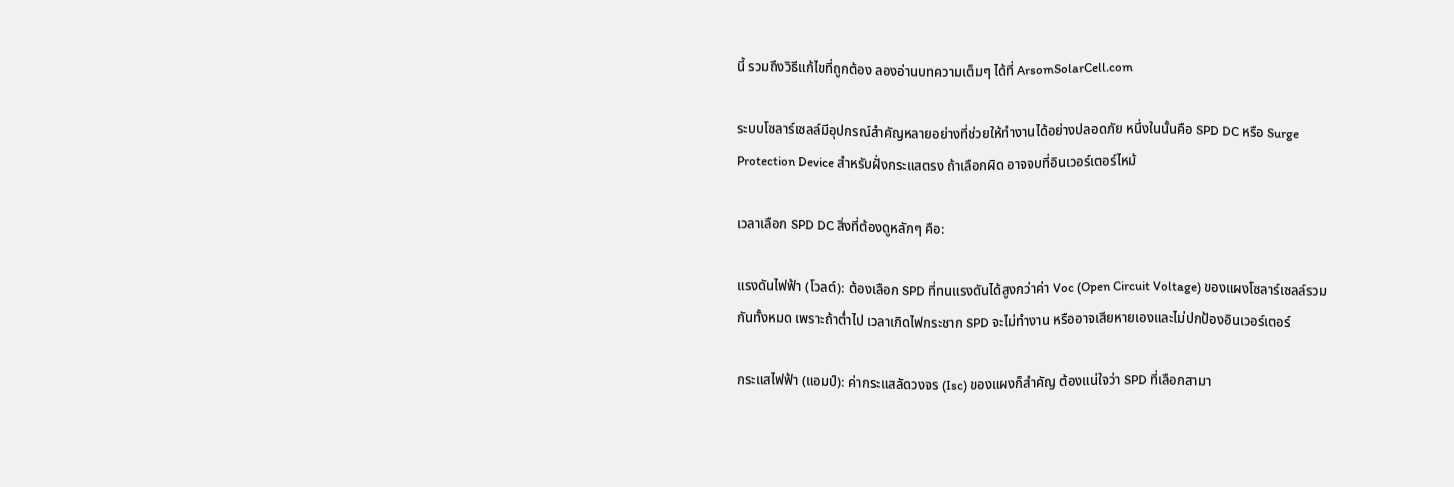นี้ รวมถึงวิธีแก้ไขที่ถูกต้อง ลองอ่านบทความเต็มๆ ได้ที่ ArsomSolarCell.com

ระบบโซลาร์เซลล์มีอุปกรณ์สำคัญหลายอย่างที่ช่วยให้ทำงานได้อย่างปลอดภัย หนึ่งในนั้นคือ SPD DC หรือ Surge Protection Device สำหรับฝั่งกระแสตรง ถ้าเลือกผิด อาจจบที่อินเวอร์เตอร์ไหม้

เวลาเลือก SPD DC สิ่งที่ต้องดูหลักๆ คือ:

แรงดันไฟฟ้า (โวลต์): ต้องเลือก SPD ที่ทนแรงดันได้สูงกว่าค่า Voc (Open Circuit Voltage) ของแผงโซลาร์เซลล์รวมกันทั้งหมด เพราะถ้าต่ำไป เวลาเกิดไฟกระชาก SPD จะไม่ทำงาน หรืออาจเสียหายเองและไม่ปกป้องอินเวอร์เตอร์

กระแสไฟฟ้า (แอมป์): ค่ากระแสลัดวงจร (Isc) ของแผงก็สำคัญ ต้องแน่ใจว่า SPD ที่เลือกสามา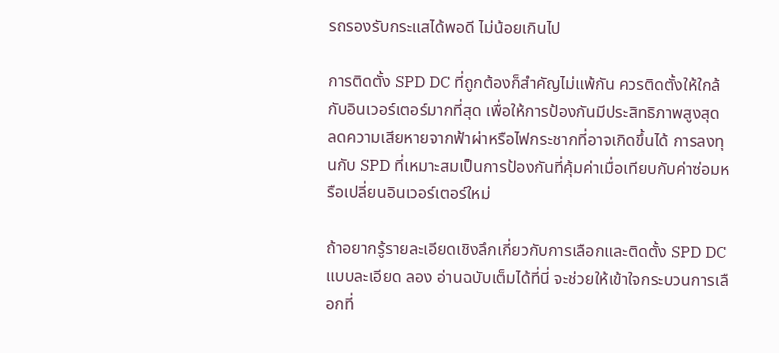รถรองรับกระแสได้พอดี ไม่น้อยเกินไป

การติดตั้ง SPD DC ที่ถูกต้องก็สำคัญไม่แพ้กัน ควรติดตั้งให้ใกล้กับอินเวอร์เตอร์มากที่สุด เพื่อให้การป้องกันมีประสิทธิภาพสูงสุด ลดความเสียหายจากฟ้าผ่าหรือไฟกระชากที่อาจเกิดขึ้นได้ การลงทุนกับ SPD ที่เหมาะสมเป็นการป้องกันที่คุ้มค่าเมื่อเทียบกับค่าซ่อมหรือเปลี่ยนอินเวอร์เตอร์ใหม่

ถ้าอยากรู้รายละเอียดเชิงลึกเกี่ยวกับการเลือกและติดตั้ง SPD DC แบบละเอียด ลอง อ่านฉบับเต็มได้ที่นี่ จะช่วยให้เข้าใจกระบวนการเลือกที่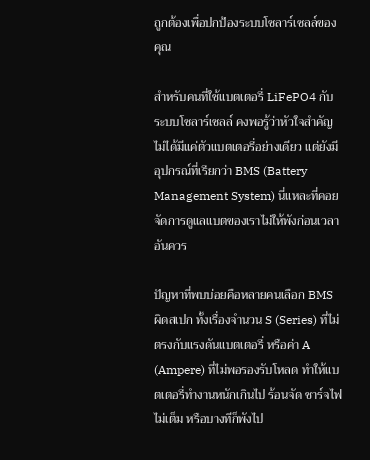ถูกต้องเพื่อปกป้องระบบโซลาร์เซลล์ของคุณ

สำหรับคนที่ใช้แบตเตอรี่ LiFePO4 กับระบบโซลาร์เซลล์ คงพอรู้ว่าหัวใจสำคัญไม่ได้มีแค่ตัวแบตเตอรี่อย่างเดียว แต่ยังมีอุปกรณ์ที่เรียกว่า BMS (Battery Management System) นี่แหละที่คอยจัดการดูแลแบตของเราไม่ให้พังก่อนเวลาอันควร

ปัญหาที่พบบ่อยคือหลายคนเลือก BMS ผิดสเปก ทั้งเรื่องจำนวน S (Series) ที่ไม่ตรงกับแรงดันแบตเตอรี่ หรือค่า A (Ampere) ที่ไม่พอรองรับโหลด ทำให้แบตเตอรี่ทำงานหนักเกินไป ร้อนจัด ชาร์จไฟไม่เต็ม หรือบางทีก็พังไป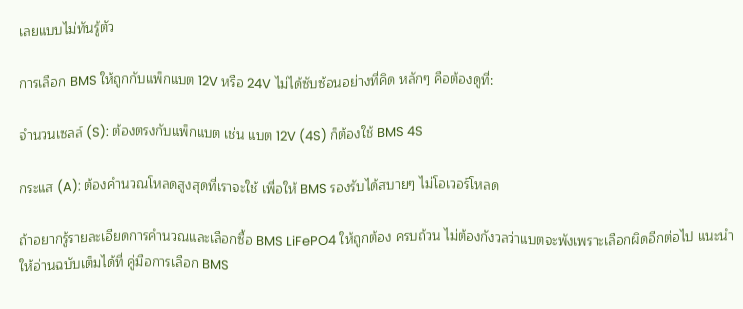เลยแบบไม่ทันรู้ตัว

การเลือก BMS ให้ถูกกับแพ็กแบต 12V หรือ 24V ไม่ได้ซับซ้อนอย่างที่คิด หลักๆ คือต้องดูที่:

จำนวนเซลล์ (S): ต้องตรงกับแพ็กแบต เช่น แบต 12V (4S) ก็ต้องใช้ BMS 4S

กระแส (A): ต้องคำนวณโหลดสูงสุดที่เราจะใช้ เพื่อให้ BMS รองรับได้สบายๆ ไม่โอเวอร์โหลด

ถ้าอยากรู้รายละเอียดการคำนวณและเลือกซื้อ BMS LiFePO4 ให้ถูกต้อง ครบถ้วน ไม่ต้องกังวลว่าแบตจะพังเพราะเลือกผิดอีกต่อไป แนะนำให้อ่านฉบับเต็มได้ที่ คู่มือการเลือก BMS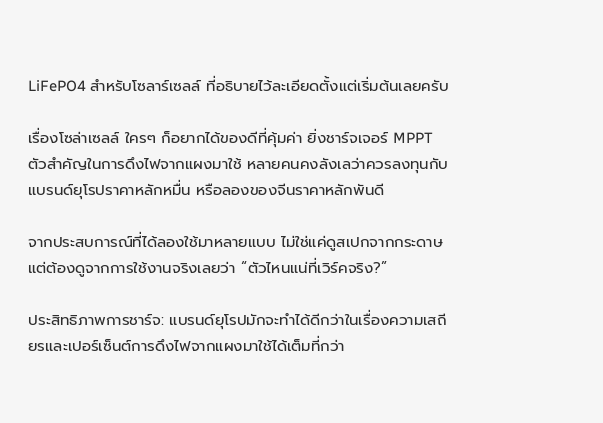LiFePO4 สำหรับโซลาร์เซลล์ ที่อธิบายไว้ละเอียดตั้งแต่เริ่มต้นเลยครับ

เรื่องโซล่าเซลล์ ใครๆ ก็อยากได้ของดีที่คุ้มค่า ยิ่งชาร์จเจอร์ MPPT ตัวสำคัญในการดึงไฟจากแผงมาใช้ หลายคนคงลังเลว่าควรลงทุนกับแบรนด์ยุโรปราคาหลักหมื่น หรือลองของจีนราคาหลักพันดี

จากประสบการณ์ที่ได้ลองใช้มาหลายแบบ ไม่ใช่แค่ดูสเปกจากกระดาษ แต่ต้องดูจากการใช้งานจริงเลยว่า “ตัวไหนแน่ที่เวิร์คจริง?”

ประสิทธิภาพการชาร์จ: แบรนด์ยุโรปมักจะทำได้ดีกว่าในเรื่องความเสถียรและเปอร์เซ็นต์การดึงไฟจากแผงมาใช้ได้เต็มที่กว่า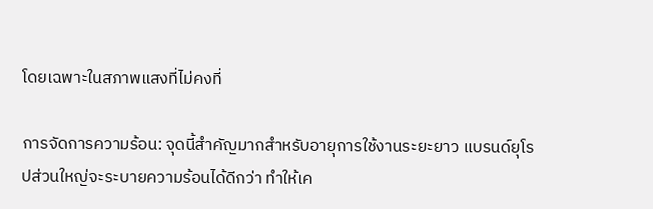โดยเฉพาะในสภาพแสงที่ไม่คงที่

การจัดการความร้อน: จุดนี้สำคัญมากสำหรับอายุการใช้งานระยะยาว แบรนด์ยุโรปส่วนใหญ่จะระบายความร้อนได้ดีกว่า ทำให้เค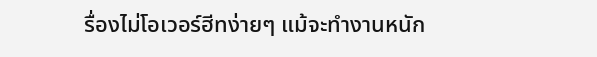รื่องไม่โอเวอร์ฮีทง่ายๆ แม้จะทำงานหนัก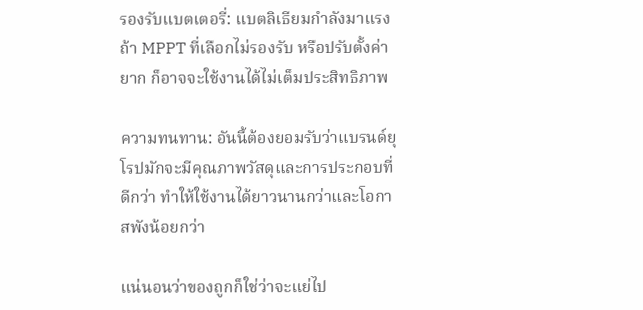รองรับแบตเตอรี่: แบตลิเธียมกำลังมาแรง ถ้า MPPT ที่เลือกไม่รองรับ หรือปรับตั้งค่ายาก ก็อาจจะใช้งานได้ไม่เต็มประสิทธิภาพ

ความทนทาน: อันนี้ต้องยอมรับว่าแบรนด์ยุโรปมักจะมีคุณภาพวัสดุและการประกอบที่ดีกว่า ทำให้ใช้งานได้ยาวนานกว่าและโอกาสพังน้อยกว่า

แน่นอนว่าของถูกก็ใช่ว่าจะแย่ไป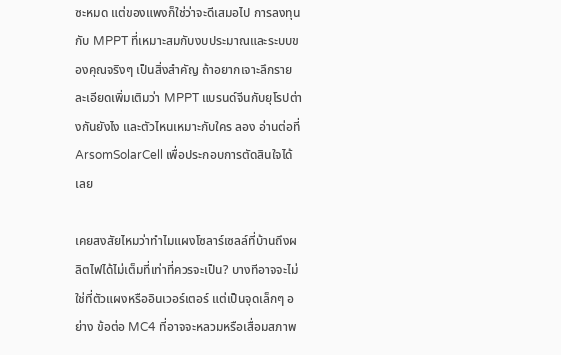ซะหมด แต่ของแพงก็ใช่ว่าจะดีเสมอไป การลงทุนกับ MPPT ที่เหมาะสมกับงบประมาณและระบบของคุณจริงๆ เป็นสิ่งสำคัญ ถ้าอยากเจาะลึกรายละเอียดเพิ่มเติมว่า MPPT แบรนด์จีนกับยุโรปต่างกันยังไง และตัวไหนเหมาะกับใคร ลอง อ่านต่อที่ ArsomSolarCell เพื่อประกอบการตัดสินใจได้เลย

เคยสงสัยไหมว่าทำไมแผงโซลาร์เซลล์ที่บ้านถึงผลิตไฟได้ไม่เต็มที่เท่าที่ควรจะเป็น? บางทีอาจจะไม่ใช่ที่ตัวแผงหรืออินเวอร์เตอร์ แต่เป็นจุดเล็กๆ อย่าง ข้อต่อ MC4 ที่อาจจะหลวมหรือเสื่อมสภาพ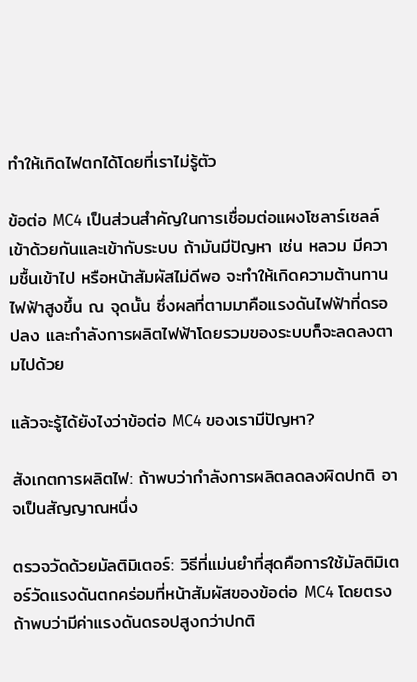ทำให้เกิดไฟตกได้โดยที่เราไม่รู้ตัว

ข้อต่อ MC4 เป็นส่วนสำคัญในการเชื่อมต่อแผงโซลาร์เซลล์เข้าด้วยกันและเข้ากับระบบ ถ้ามันมีปัญหา เช่น หลวม มีความชื้นเข้าไป หรือหน้าสัมผัสไม่ดีพอ จะทำให้เกิดความต้านทานไฟฟ้าสูงขึ้น ณ จุดนั้น ซึ่งผลที่ตามมาคือแรงดันไฟฟ้าที่ดรอปลง และกำลังการผลิตไฟฟ้าโดยรวมของระบบก็จะลดลงตามไปด้วย

แล้วจะรู้ได้ยังไงว่าข้อต่อ MC4 ของเรามีปัญหา?

สังเกตการผลิตไฟ: ถ้าพบว่ากำลังการผลิตลดลงผิดปกติ อาจเป็นสัญญาณหนึ่ง

ตรวจวัดด้วยมัลติมิเตอร์: วิธีที่แม่นยำที่สุดคือการใช้มัลติมิเตอร์วัดแรงดันตกคร่อมที่หน้าสัมผัสของข้อต่อ MC4 โดยตรง ถ้าพบว่ามีค่าแรงดันดรอปสูงกว่าปกติ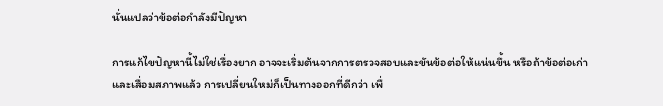นั่นแปลว่าข้อต่อกำลังมีปัญหา

การแก้ไขปัญหานี้ไม่ใช่เรื่องยาก อาจจะเริ่มต้นจากการตรวจสอบและขันข้อต่อให้แน่นขึ้น หรือถ้าข้อต่อเก่าและเสื่อมสภาพแล้ว การเปลี่ยนใหม่ก็เป็นทางออกที่ดีกว่า เพื่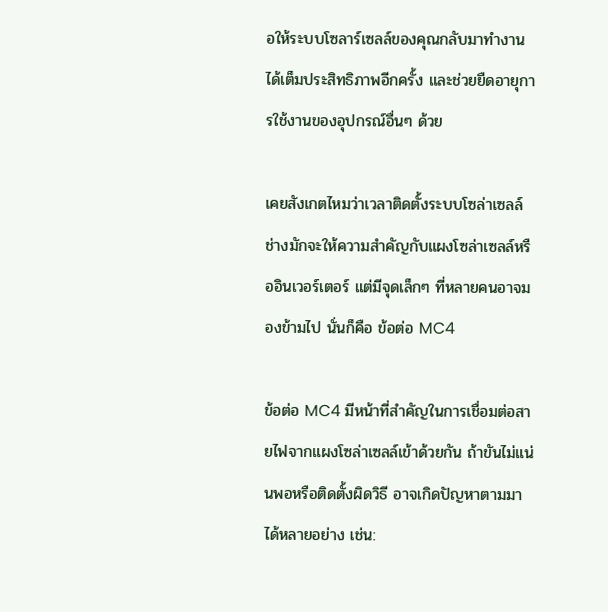อให้ระบบโซลาร์เซลล์ของคุณกลับมาทำงานได้เต็มประสิทธิภาพอีกครั้ง และช่วยยืดอายุการใช้งานของอุปกรณ์อื่นๆ ด้วย

เคยสังเกตไหมว่าเวลาติดตั้งระบบโซล่าเซลล์ ช่างมักจะให้ความสำคัญกับแผงโซล่าเซลล์หรืออินเวอร์เตอร์ แต่มีจุดเล็กๆ ที่หลายคนอาจมองข้ามไป นั่นก็คือ ข้อต่อ MC4

ข้อต่อ MC4 มีหน้าที่สำคัญในการเชื่อมต่อสายไฟจากแผงโซล่าเซลล์เข้าด้วยกัน ถ้าขันไม่แน่นพอหรือติดตั้งผิดวิธี อาจเกิดปัญหาตามมาได้หลายอย่าง เช่น: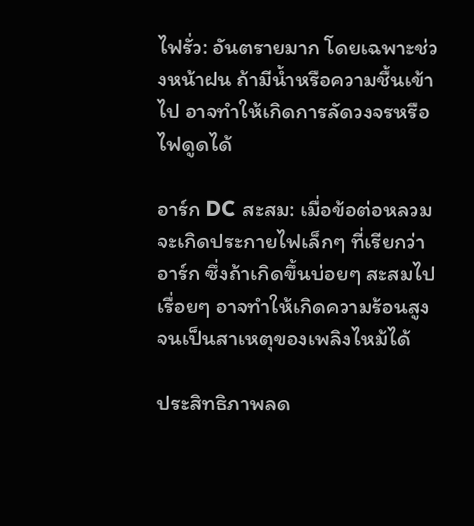ไฟรั่ว: อันตรายมาก โดยเฉพาะช่วงหน้าฝน ถ้ามีน้ำหรือความชื้นเข้าไป อาจทำให้เกิดการลัดวงจรหรือไฟดูดได้

อาร์ก DC สะสม: เมื่อข้อต่อหลวม จะเกิดประกายไฟเล็กๆ ที่เรียกว่าอาร์ก ซึ่งถ้าเกิดขึ้นบ่อยๆ สะสมไปเรื่อยๆ อาจทำให้เกิดความร้อนสูงจนเป็นสาเหตุของเพลิงไหม้ได้

ประสิทธิภาพลด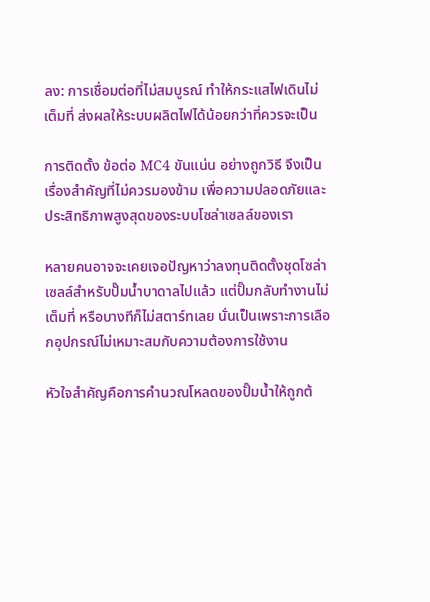ลง: การเชื่อมต่อที่ไม่สมบูรณ์ ทำให้กระแสไฟเดินไม่เต็มที่ ส่งผลให้ระบบผลิตไฟได้น้อยกว่าที่ควรจะเป็น

การติดตั้ง ข้อต่อ MC4 ขันแน่น อย่างถูกวิธี จึงเป็นเรื่องสำคัญที่ไม่ควรมองข้าม เพื่อความปลอดภัยและประสิทธิภาพสูงสุดของระบบโซล่าเซลล์ของเรา

หลายคนอาจจะเคยเจอปัญหาว่าลงทุนติดตั้งชุดโซล่าเซลล์สำหรับปั๊มน้ำบาดาลไปแล้ว แต่ปั๊มกลับทำงานไม่เต็มที่ หรือบางทีก็ไม่สตาร์ทเลย นั่นเป็นเพราะการเลือกอุปกรณ์ไม่เหมาะสมกับความต้องการใช้งาน

หัวใจสำคัญคือการคำนวณโหลดของปั๊มน้ำให้ถูกต้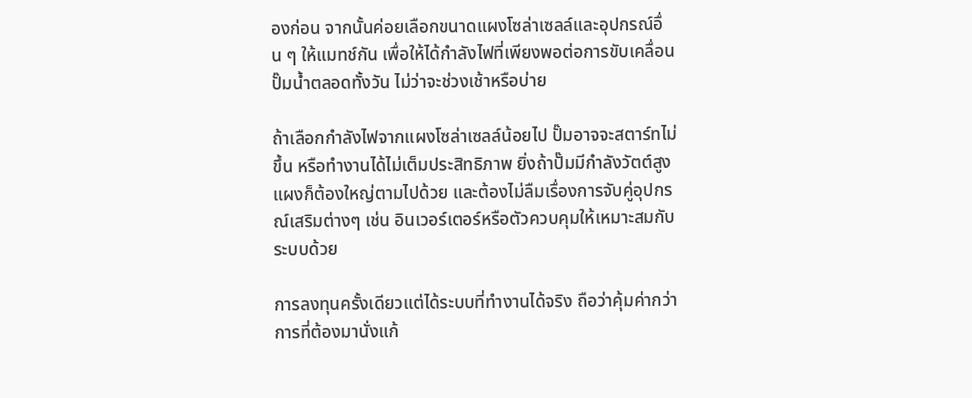องก่อน จากนั้นค่อยเลือกขนาดแผงโซล่าเซลล์และอุปกรณ์อื่น ๆ ให้แมทช์กัน เพื่อให้ได้กำลังไฟที่เพียงพอต่อการขับเคลื่อนปั๊มน้ำตลอดทั้งวัน ไม่ว่าจะช่วงเช้าหรือบ่าย

ถ้าเลือกกำลังไฟจากแผงโซล่าเซลล์น้อยไป ปั๊มอาจจะสตาร์ทไม่ขึ้น หรือทำงานได้ไม่เต็มประสิทธิภาพ ยิ่งถ้าปั๊มมีกำลังวัตต์สูง แผงก็ต้องใหญ่ตามไปด้วย และต้องไม่ลืมเรื่องการจับคู่อุปกรณ์เสริมต่างๆ เช่น อินเวอร์เตอร์หรือตัวควบคุมให้เหมาะสมกับระบบด้วย

การลงทุนครั้งเดียวแต่ได้ระบบที่ทำงานได้จริง ถือว่าคุ้มค่ากว่าการที่ต้องมานั่งแก้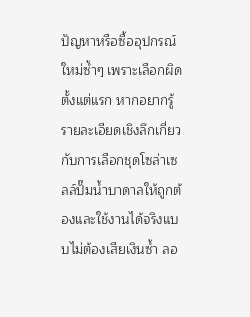ปัญหาหรือซื้ออุปกรณ์ใหม่ซ้ำๆ เพราะเลือกผิดตั้งแต่แรก หากอยากรู้รายละเอียดเชิงลึกเกี่ยวกับการเลือกชุดโซล่าเซลล์ปั๊มน้ำบาดาลให้ถูกต้องและใช้งานได้จริงแบบไม่ต้องเสียเงินซ้ำ ลอ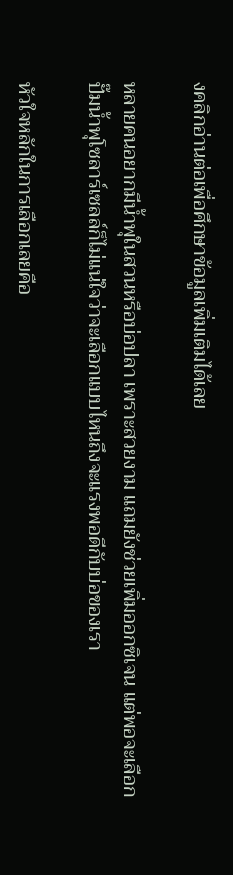งคลิกอ่านต่อเพื่อศึกษาข้อมูลเพิ่มเติมได้เลย

หลายคนอยากมีน้ำพุในสวนหรือบ่อปลา เพราะสวยงาม แถมยังช่วยเพิ่มออกซิเจน แต่พอจะเลือกปั๊มน้ำพุโซลาร์เซลล์ก็ไม่แน่ใจว่าจะเลือกแบบไหนถึงจะแรงพอดีกับบ่อของเรา

หัวใจหลักในการเลือกเลยคือ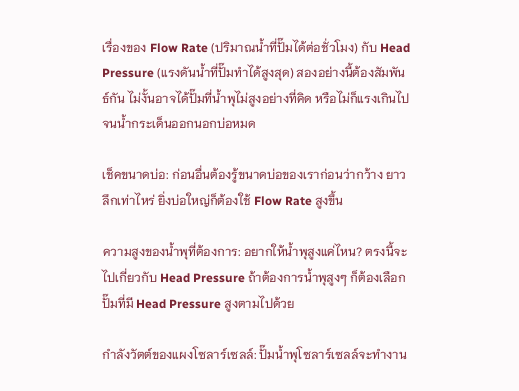เรื่องของ Flow Rate (ปริมาณน้ำที่ปั๊มได้ต่อชั่วโมง) กับ Head Pressure (แรงดันน้ำที่ปั๊มทำได้สูงสุด) สองอย่างนี้ต้องสัมพันธ์กัน ไม่งั้นอาจได้ปั๊มที่น้ำพุไม่สูงอย่างที่คิด หรือไม่ก็แรงเกินไปจนน้ำกระเด็นออกนอกบ่อหมด

เช็คขนาดบ่อ: ก่อนอื่นต้องรู้ขนาดบ่อของเราก่อนว่ากว้าง ยาว ลึกเท่าไหร่ ยิ่งบ่อใหญ่ก็ต้องใช้ Flow Rate สูงขึ้น

ความสูงของน้ำพุที่ต้องการ: อยากให้น้ำพุสูงแค่ไหน? ตรงนี้จะไปเกี่ยวกับ Head Pressure ถ้าต้องการน้ำพุสูงๆ ก็ต้องเลือกปั๊มที่มี Head Pressure สูงตามไปด้วย

กำลังวัตต์ของแผงโซลาร์เซลล์: ปั๊มน้ำพุโซลาร์เซลล์จะทำงาน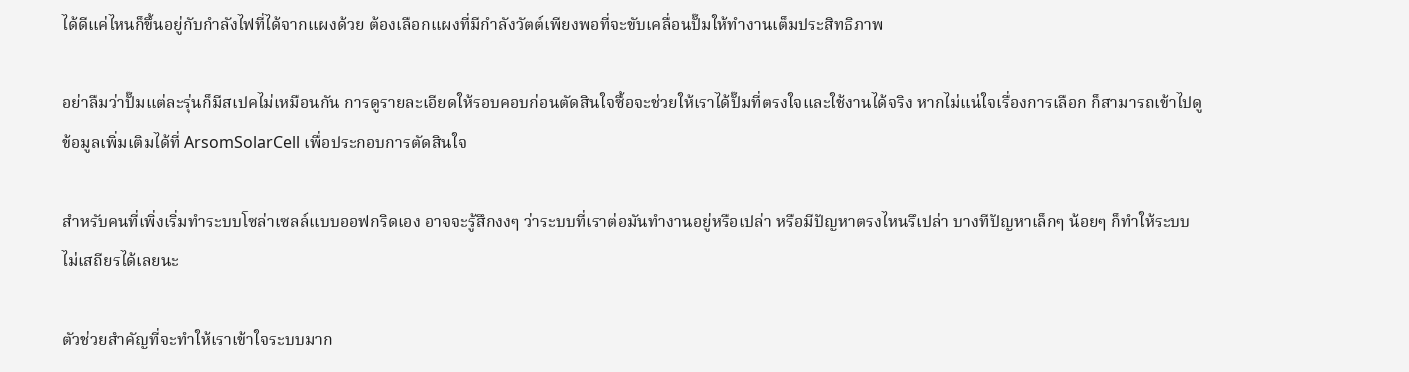ได้ดีแค่ไหนก็ขึ้นอยู่กับกำลังไฟที่ได้จากแผงด้วย ต้องเลือกแผงที่มีกำลังวัตต์เพียงพอที่จะขับเคลื่อนปั๊มให้ทำงานเต็มประสิทธิภาพ

อย่าลืมว่าปั๊มแต่ละรุ่นก็มีสเปคไม่เหมือนกัน การดูรายละเอียดให้รอบคอบก่อนตัดสินใจซื้อจะช่วยให้เราได้ปั๊มที่ตรงใจและใช้งานได้จริง หากไม่แน่ใจเรื่องการเลือก ก็สามารถเข้าไปดูข้อมูลเพิ่มเติมได้ที่ ArsomSolarCell เพื่อประกอบการตัดสินใจ

สำหรับคนที่เพิ่งเริ่มทำระบบโซล่าเซลล์แบบออฟกริดเอง อาจจะรู้สึกงงๆ ว่าระบบที่เราต่อมันทำงานอยู่หรือเปล่า หรือมีปัญหาตรงไหนรึเปล่า บางทีปัญหาเล็กๆ น้อยๆ ก็ทำให้ระบบไม่เสถียรได้เลยนะ

ตัวช่วยสำคัญที่จะทำให้เราเข้าใจระบบมาก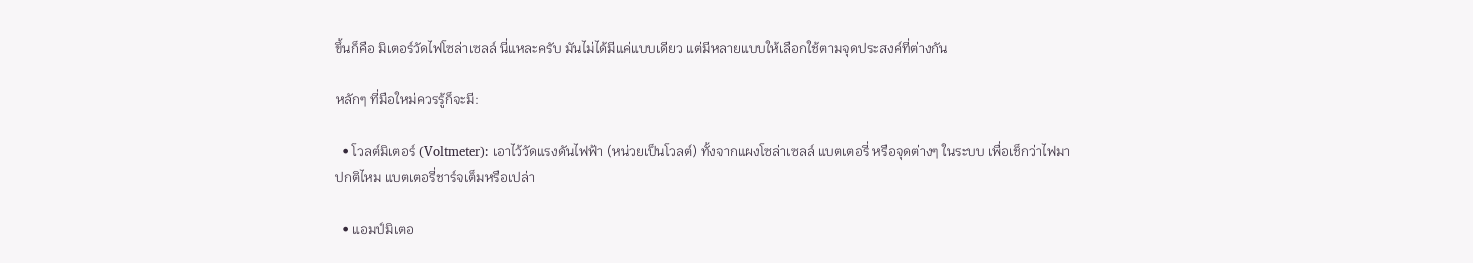ขึ้นก็คือ มิเตอร์วัดไฟโซล่าเซลล์ นี่แหละครับ มันไม่ได้มีแค่แบบเดียว แต่มีหลายแบบให้เลือกใช้ตามจุดประสงค์ที่ต่างกัน

หลักๆ ที่มือใหม่ควรรู้ก็จะมี:

  • โวลต์มิเตอร์ (Voltmeter): เอาไว้วัดแรงดันไฟฟ้า (หน่วยเป็นโวลต์) ทั้งจากแผงโซล่าเซลล์ แบตเตอรี่ หรือจุดต่างๆ ในระบบ เพื่อเช็กว่าไฟมาปกติไหม แบตเตอรี่ชาร์จเต็มหรือเปล่า

  • แอมป์มิเตอ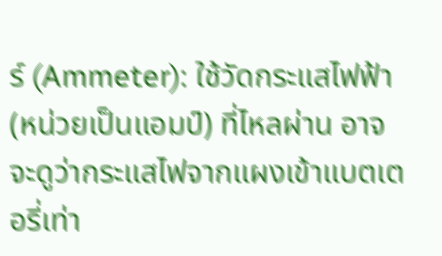ร์ (Ammeter): ใช้วัดกระแสไฟฟ้า (หน่วยเป็นแอมป์) ที่ไหลผ่าน อาจจะดูว่ากระแสไฟจากแผงเข้าแบตเตอรี่เท่า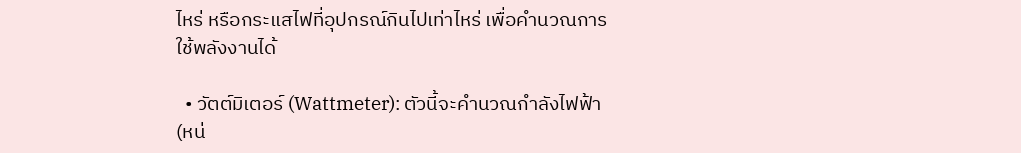ไหร่ หรือกระแสไฟที่อุปกรณ์กินไปเท่าไหร่ เพื่อคำนวณการใช้พลังงานได้

  • วัตต์มิเตอร์ (Wattmeter): ตัวนี้จะคำนวณกำลังไฟฟ้า (หน่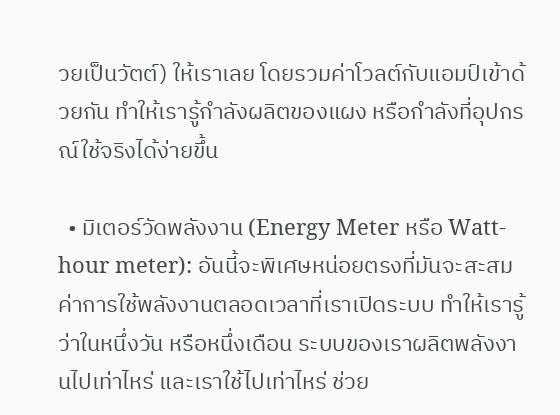วยเป็นวัตต์) ให้เราเลย โดยรวมค่าโวลต์กับแอมป์เข้าด้วยกัน ทำให้เรารู้กำลังผลิตของแผง หรือกำลังที่อุปกรณ์ใช้จริงได้ง่ายขึ้น

  • มิเตอร์วัดพลังงาน (Energy Meter หรือ Watt-hour meter): อันนี้จะพิเศษหน่อยตรงที่มันจะสะสมค่าการใช้พลังงานตลอดเวลาที่เราเปิดระบบ ทำให้เรารู้ว่าในหนึ่งวัน หรือหนึ่งเดือน ระบบของเราผลิตพลังงานไปเท่าไหร่ และเราใช้ไปเท่าไหร่ ช่วย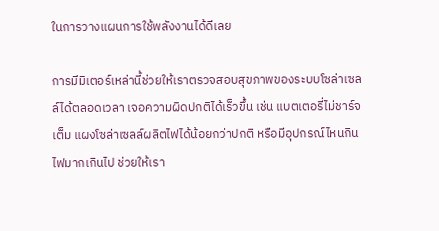ในการวางแผนการใช้พลังงานได้ดีเลย

การมีมิเตอร์เหล่านี้ช่วยให้เราตรวจสอบสุขภาพของระบบโซล่าเซลล์ได้ตลอดเวลา เจอความผิดปกติได้เร็วขึ้น เช่น แบตเตอรี่ไม่ชาร์จเต็ม แผงโซล่าเซลล์ผลิตไฟได้น้อยกว่าปกติ หรือมีอุปกรณ์ไหนกินไฟมากเกินไป ช่วยให้เรา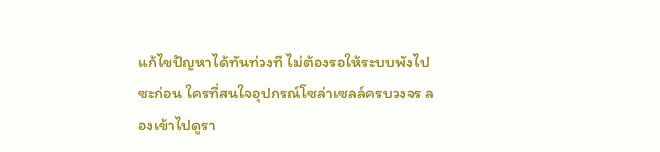แก้ไขปัญหาได้ทันท่วงที ไม่ต้องรอให้ระบบพังไปซะก่อน ใครที่สนใจอุปกรณ์โซล่าเซลล์ครบวงจร ลองเข้าไปดูรา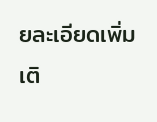ยละเอียดเพิ่มเติ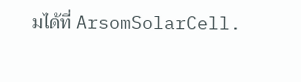มได้ที่ ArsomSolarCell.